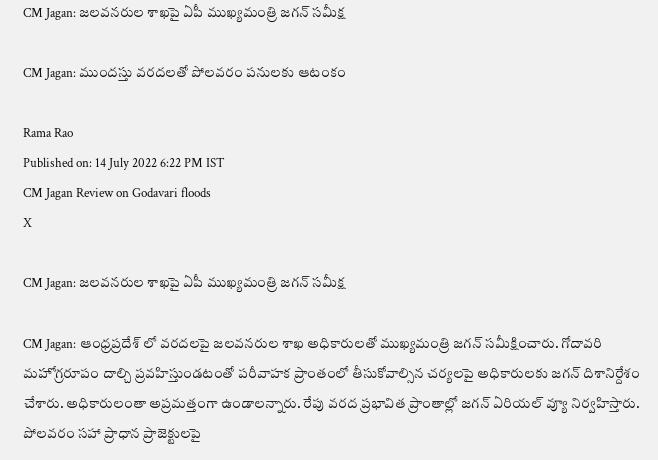CM Jagan: జలవనరుల శాఖపై ఏపీ ముఖ్యమంత్రి జగన్ సమీక్ష

CM Jagan: ముందస్తు వరదలతో పోలవరం పనులకు ఆటంకం

Rama Rao
Published on: 14 July 2022 6:22 PM IST
CM Jagan Review on Godavari floods
X

CM Jagan: జలవనరుల శాఖపై ఏపీ ముఖ్యమంత్రి జగన్ సమీక్ష

CM Jagan: ఆంధ్రప్రదేశ్ లో వరదలపై జలవనరుల శాఖ అధికారులతో ముఖ్యమంత్రి జగన్ సమీక్షించారు. గోదావరి మహోగ్రరూపం దాల్చి ప్రవహిస్తుండటంతో పరీవాహక ప్రాంతంలో తీసుకోవాల్సిన చర్యలపై అధికారులకు జగన్ దిశానిర్దేశం చేశారు. అధికారులంతా అప్రమత్తంగా ఉండాలన్నారు. రేపు వరద ప్రభావిత ప్రాంతాల్లో జగన్ ఏరియల్ వ్యూ నిర్వహిస్తారు. పోలవరం సహా ప్రాధాన ప్రాజెక్టులపై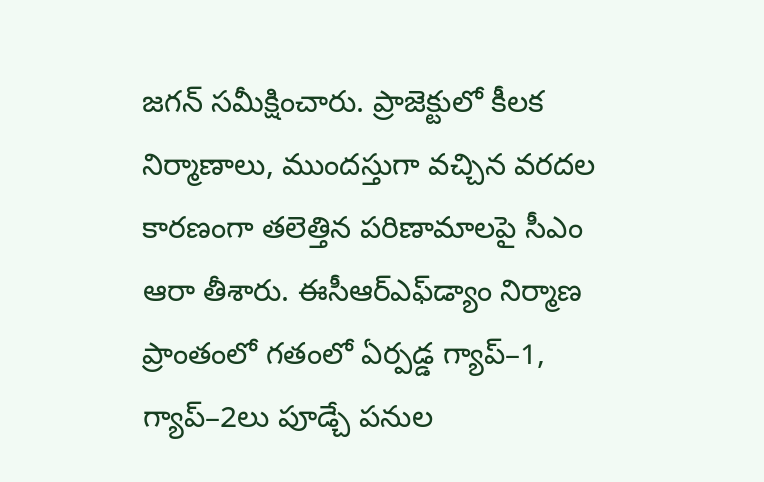జగన్ సమీక్షించారు. ప్రాజెక్టులో కీలక నిర్మాణాలు, ముందస్తుగా వచ్చిన వరదల కారణంగా తలెత్తిన పరిణామాలపై సీఎం ఆరా తీశారు. ఈసీఆర్‌ఎఫ్‌డ్యాం నిర్మాణ ప్రాంతంలో గతంలో ఏర్పడ్డ గ్యాప్‌–1, గ్యాప్‌–2లు పూడ్చే పనుల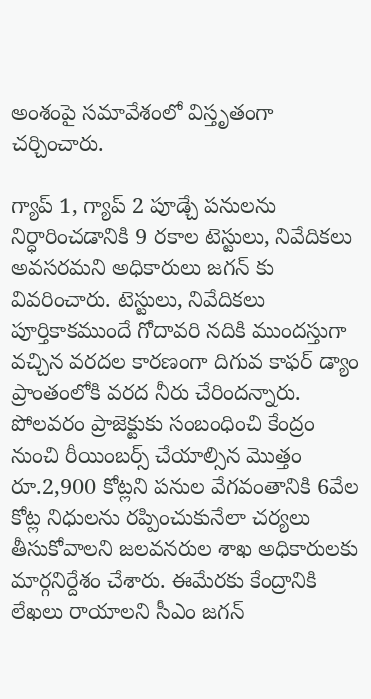అంశంపై సమావేశంలో విస్తృతంగా చర్చించారు.

గ్యాప్‌ 1, గ్యాప్‌ 2 పూడ్చే పనులను నిర్ధారించడానికి 9 రకాల టెస్టులు, నివేదికలు అవసరమని అధికారులు జగన్ కు వివరించారు. టెస్టులు, నివేదికలు పూర్తికాకముందే గోదావరి నదికి ముందస్తుగా వచ్చిన వరదల కారణంగా దిగువ కాఫర్‌ డ్యాం ప్రాంతంలోకి వరద నీరు చేరిందన్నారు. పోలవరం ప్రాజెక్టుకు సంబంధించి కేంద్రం నుంచి రీయింబర్స్‌ చేయాల్సిన మొత్తం రూ.2,900 కోట్లని పనుల వేగవంతానికి 6వేల కోట్ల నిధులను రప్పించుకునేలా చర్యలు తీసుకోవాలని జలవనరుల శాఖ అధికారులకు మార్గనిర్దేశం చేశారు. ఈమేరకు కేంద్రానికి లేఖలు రాయాలని సీఎం జగన్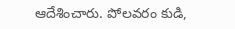ఆదేశించారు. పోలవరం కుడి,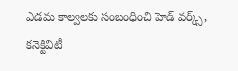ఎడమ కాల్వలకు సంబంధించి హెడ్‌ వర్క్స్, కనెక్టివిటీ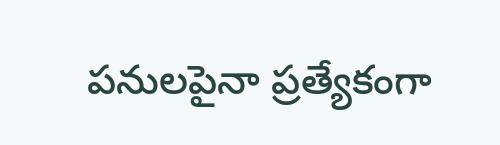పనులపైనా ప్రత్యేకంగా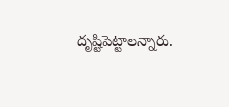దృష్టిపెట్టాలన్నారు.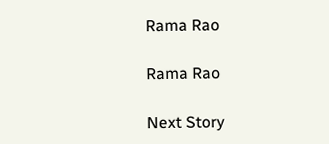Rama Rao

Rama Rao

Next Story